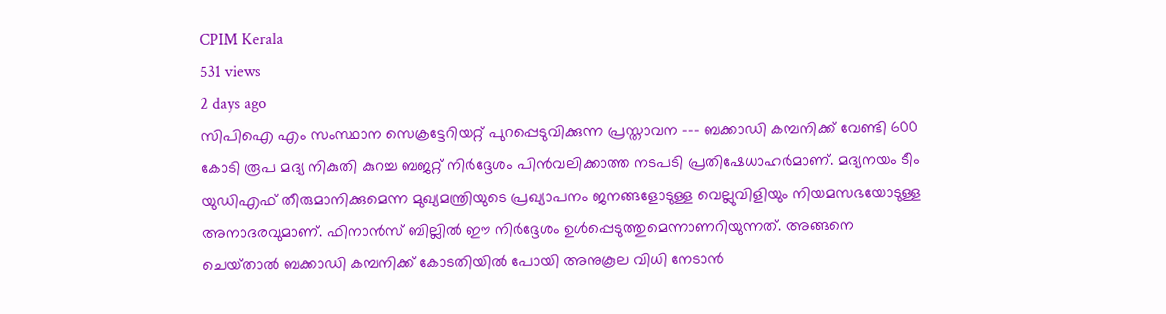CPIM Kerala
531 views
2 days ago
സിപിഐ എം സംസ്ഥാന സെക്രട്ടേറിയറ്റ് പുറപ്പെടുവിക്കുന്ന പ്രസ്താവന --- ബക്കാഡി കമ്പനിക്ക്‌ വേണ്ടി 600 കോടി രൂപ മദ്യ നികുതി കുറച്ച ബജറ്റ്‌ നിര്‍ദ്ദേശം പിന്‍വലിക്കാത്ത നടപടി പ്രതിഷേധാഹര്‍മാണ്‌. മദ്യനയം ടീം യുഡിഎഫ്‌ തീരുമാനിക്കുമെന്ന മുഖ്യമന്ത്രിയുടെ പ്രഖ്യാപനം ജനങ്ങളോടുള്ള വെല്ലുവിളിയും നിയമസഭയോടുള്ള അനാദരവുമാണ്. ഫിനാന്‍സ്‌ ബില്ലില്‍ ഈ നിര്‍ദ്ദേശം ഉള്‍പ്പെടുത്തുമെന്നാണറിയുന്നത്‌. അങ്ങനെ ചെയ്‌താല്‍ ബക്കാഡി കമ്പനിക്ക്‌ കോടതിയില്‍ പോയി അനുകൂല വിധി നേടാന്‍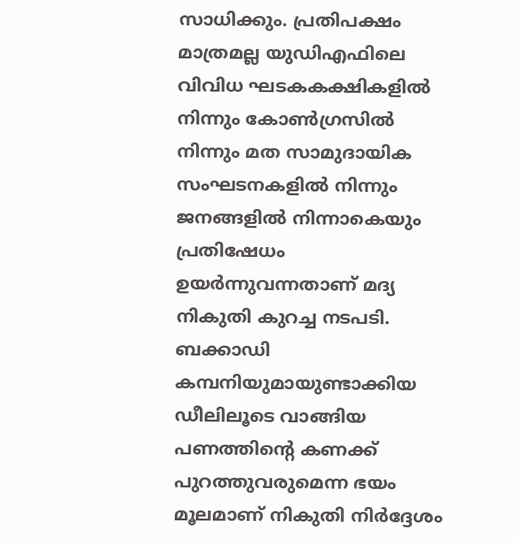സാധിക്കും. പ്രതിപക്ഷം മാത്രമല്ല യുഡിഎഫിലെ വിവിധ ഘടകകക്ഷികളില്‍ നിന്നും കോണ്‍ഗ്രസില്‍ നിന്നും മത സാമുദായിക സംഘടനകളില്‍ നിന്നും ജനങ്ങളില്‍ നിന്നാകെയും പ്രതിഷേധം ഉയര്‍ന്നുവന്നതാണ്‌ മദ്യ നികുതി കുറച്ച നടപടി. ബക്കാഡി കമ്പനിയുമായുണ്ടാക്കിയ ഡീലിലൂടെ വാങ്ങിയ പണത്തിന്റെ കണക്ക്‌ പുറത്തുവരുമെന്ന ഭയം മൂലമാണ്‌ നികുതി നിര്‍ദ്ദേശം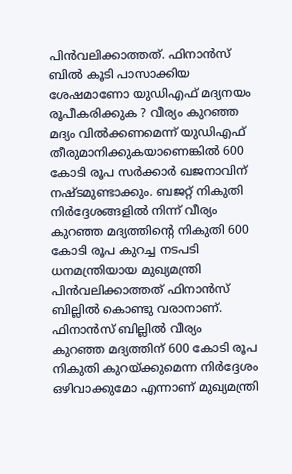പിന്‍വലിക്കാത്തത്‌. ഫിനാന്‍സ്‌ ബില്‍ കൂടി പാസാക്കിയ ശേഷമാണോ യുഡിഎഫ്‌ മദ്യനയം രൂപീകരിക്കുക ? വീര്യം കുറഞ്ഞ മദ്യം വില്‍ക്കണമെന്ന്‌ യുഡിഎഫ്‌ തീരുമാനിക്കുകയാണെങ്കില്‍ 600 കോടി രൂപ സര്‍ക്കാര്‍ ഖജനാവിന്‌ നഷ്‌ടമുണ്ടാക്കും. ബജറ്റ്‌ നികുതി നിര്‍ദ്ദേശങ്ങളില്‍ നിന്ന്‌ വീര്യം കുറഞ്ഞ മദ്യത്തിന്റെ നികുതി 600 കോടി രൂപ കുറച്ച നടപടി ധനമന്ത്രിയായ മുഖ്യമന്ത്രി പിന്‍വലിക്കാത്തത്‌ ഫിനാന്‍സ്‌ ബില്ലില്‍ കൊണ്ടു വരാനാണ്‌. ഫിനാന്‍സ്‌ ബില്ലില്‍ വീര്യം കുറഞ്ഞ മദ്യത്തിന്‌ 600 കോടി രൂപ നികുതി കുറയ്‌ക്കുമെന്ന നിര്‍ദ്ദേശം ഒഴിവാക്കുമോ എന്നാണ്‌ മുഖ്യമന്ത്രി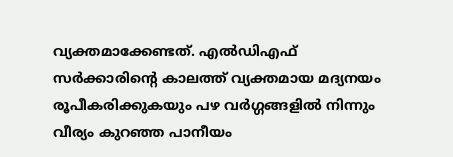വ്യക്തമാക്കേണ്ടത്‌. എല്‍ഡിഎഫ്‌ സര്‍ക്കാരിന്റെ കാലത്ത്‌ വ്യക്തമായ മദ്യനയം രൂപീകരിക്കുകയും പഴ വര്‍ഗ്ഗങ്ങളില്‍ നിന്നും വീര്യം കുറഞ്ഞ പാനീയം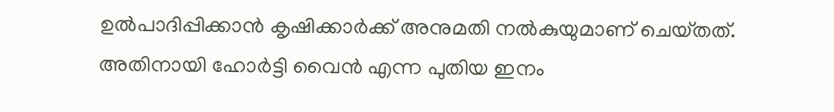ഉല്‍പാദിപ്പിക്കാന്‍ കൃഷിക്കാര്‍ക്ക്‌ അനുമതി നല്‍കുയുമാണ്‌ ചെയ്‌തത്‌. അതിനായി ഹോര്‍ട്ടി വൈന്‍ എന്ന പുതിയ ഇനം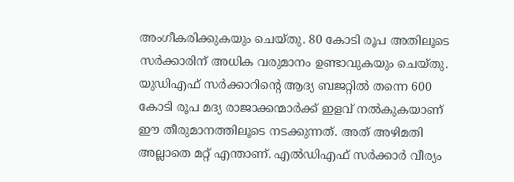അംഗീകരിക്കുകയും ചെയ്‌തു. 80 കോടി രൂപ അതിലൂടെ സര്‍ക്കാരിന്‌ അധിക വരുമാനം ഉണ്ടാവുകയും ചെയ്‌തു. യുഡിഎഫ്‌ സര്‍ക്കാറിന്റെ ആദ്യ ബജറ്റില്‍ തന്നെ 600 കോടി രൂപ മദ്യ രാജാക്കന്മാര്‍ക്ക്‌ ഇളവ്‌ നല്‍കുകയാണ്‌ ഈ തീരുമാനത്തിലൂടെ നടക്കുന്നത്‌. അത്‌ അഴിമതി അല്ലാതെ മറ്റ്‌ എന്താണ്‌. എല്‍ഡിഎഫ്‌ സര്‍ക്കാര്‍ വീര്യം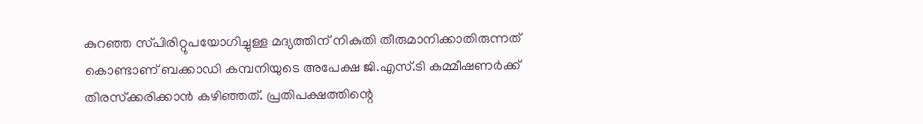കുറഞ്ഞ സ്‌പിരിറ്റുപയോഗിച്ചുള്ള മദ്യത്തിന്‌ നികുതി തീരുമാനിക്കാതിരുന്നത്‌ കൊണ്ടാണ്‌ ബക്കാഡി കമ്പനിയുടെ അപേക്ഷ ജി.എസ്‌.ടി കമ്മീഷണര്‍ക്ക്‌ തിരസ്‌ക്കരിക്കാന്‍ കഴിഞ്ഞത്‌. പ്രതിപക്ഷത്തിന്റെ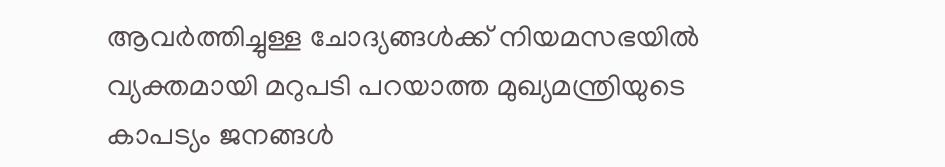ആവര്‍ത്തിച്ചുള്ള ചോദ്യങ്ങള്‍ക്ക്‌ നിയമസഭയില്‍ വ്യക്തമായി മറുപടി പറയാത്ത മുഖ്യമന്ത്രിയുടെ കാപട്യം ജനങ്ങള്‍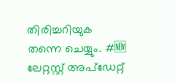തിരിച്ചറിയുക തന്നെ ചെയ്യും. #🆕 ലേറ്റസ്റ്റ് അപ്ഡേറ്റ്